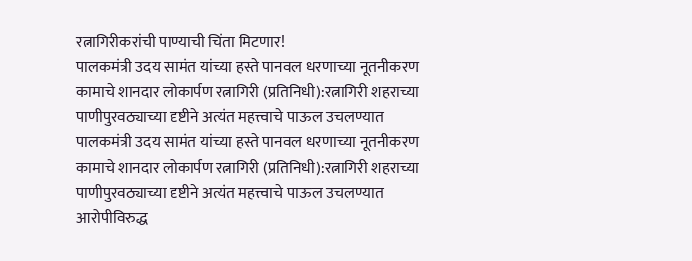रत्नागिरीकरांची पाण्याची चिंता मिटणार!
पालकमंत्री उदय सामंत यांच्या हस्ते पानवल धरणाच्या नूतनीकरण कामाचे शानदार लोकार्पण रत्नागिरी (प्रतिनिधी):रत्नागिरी शहराच्या पाणीपुरवठ्याच्या दृष्टीने अत्यंत महत्त्वाचे पाऊल उचलण्यात
पालकमंत्री उदय सामंत यांच्या हस्ते पानवल धरणाच्या नूतनीकरण कामाचे शानदार लोकार्पण रत्नागिरी (प्रतिनिधी):रत्नागिरी शहराच्या पाणीपुरवठ्याच्या दृष्टीने अत्यंत महत्त्वाचे पाऊल उचलण्यात
आरोपीविरुद्ध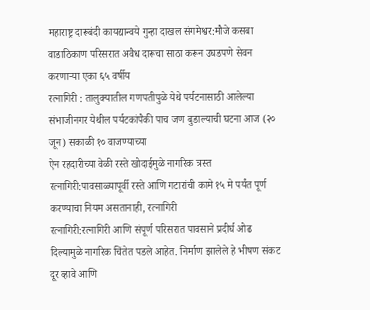महाराष्ट्र दारूबंदी कायद्यान्वये गुन्हा दाखल संगमेश्वर:मौजे कसबा वाडाठिकाण परिसरात अवैध दारूचा साठा करून उघडपणे सेवन करणाऱ्या एका ६५ वर्षीय
रत्नागिरी : तालुक्यातील गणपतीपुळे येथे पर्यटनासाठी आलेल्या संभाजीनगर येथील पर्यटकांपैकी पाच जण बुडाल्याची घटना आज (२० जून) सकाळी १० वाजण्याच्या
ऐन रहदारीच्या वेळी रस्ते खोदाईमुळे नागरिक त्रस्त रत्नागिरी:पावसाळ्यापूर्वी रस्ते आणि गटारांची कामे १५ मे पर्यंत पूर्ण करण्याचा नियम असतानाही, रत्नागिरी
रत्नागिरी:रत्नागिरी आणि संपूर्ण परिसरात पावसाने प्रदीर्घ ओढ दिल्यामुळे नागरिक चिंतेत पडले आहेत. निर्माण झालेले हे भीषण संकट दूर व्हावे आणि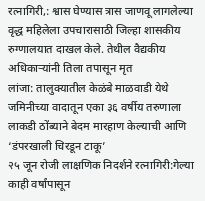रत्नागिरी,: श्वास घेण्यास त्रास जाणवू लागलेल्या वृद्ध महिलेला उपचारासाठी जिल्हा शासकीय रुग्णालयात दाखल केले. तेथील वैद्यकीय अधिकाऱ्यांनी तिला तपासून मृत
लांजा: तालुक्यातील केळंबे माळवाडी येथे जमिनीच्या वादातून एका ३६ वर्षीय तरुणाला लाकडी ठोंब्याने बेदम मारहाण केल्याची आणि ‘डंपरखाली चिरडून टाकू’
२५ जून रोजी लाक्षणिक निदर्शने रत्नागिरी:गेल्या काही वर्षांपासून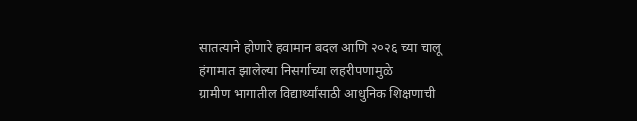सातत्याने होणारे हवामान बदल आणि २०२६ च्या चालू हंगामात झालेल्या निसर्गाच्या लहरीपणामुळे
ग्रामीण भागातील विद्यार्थ्यांसाठी आधुनिक शिक्षणाची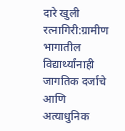दारे खुली रत्नागिरी:ग्रामीण भागातील विद्यार्थ्यांनाही जागतिक दर्जाचे आणि अत्याधुनिक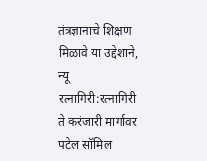तंत्रज्ञानाचे शिक्षण मिळावे या उद्देशाने, न्यू
रत्नागिरी:रत्नागिरी ते करंजारी मार्गावर पटेल सॉमिल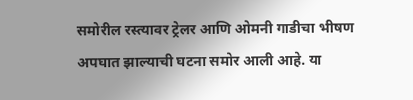समोरील रस्त्यावर ट्रेलर आणि ओमनी गाडीचा भीषण अपघात झाल्याची घटना समोर आली आहे. या